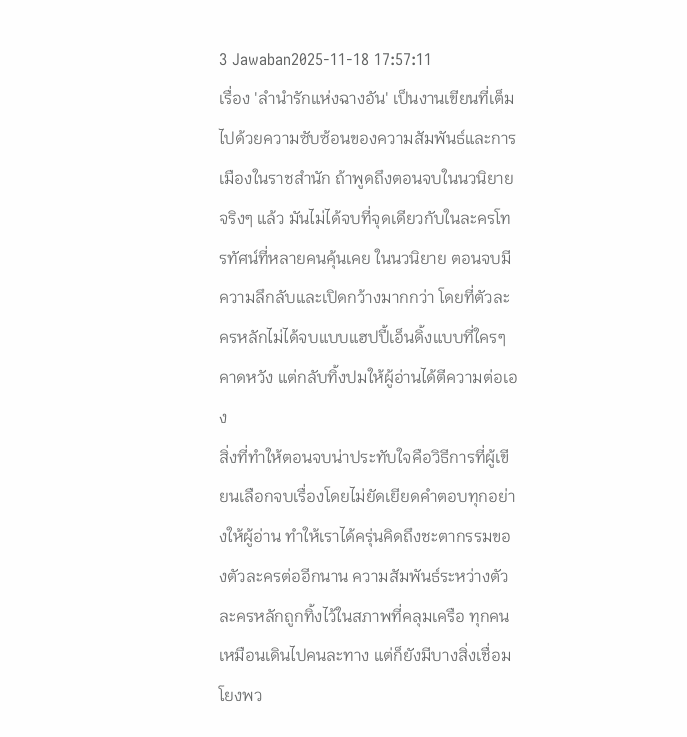3 Jawaban2025-11-18 17:57:11
เรื่อง 'ลำนำรักแห่งฉางอัน' เป็นงานเขียนที่เต็มไปด้วยความซับซ้อนของความสัมพันธ์และการเมืองในราชสำนัก ถ้าพูดถึงตอนจบในนวนิยายจริงๆ แล้ว มันไม่ได้จบที่จุดเดียวกับในละครโทรทัศน์ที่หลายคนคุ้นเคย ในนวนิยาย ตอนจบมีความลึกลับและเปิดกว้างมากกว่า โดยที่ตัวละครหลักไม่ได้จบแบบแฮปปี้เอ็นดิ้งแบบที่ใครๆ คาดหวัง แต่กลับทิ้งปมให้ผู้อ่านได้ตีความต่อเอง
สิ่งที่ทำให้ตอนจบน่าประทับใจคือวิธีการที่ผู้เขียนเลือกจบเรื่องโดยไม่ยัดเยียดคำตอบทุกอย่างให้ผู้อ่าน ทำให้เราได้ครุ่นคิดถึงชะตากรรมของตัวละครต่ออีกนาน ความสัมพันธ์ระหว่างตัวละครหลักถูกทิ้งไว้ในสภาพที่คลุมเครือ ทุกคนเหมือนเดินไปคนละทาง แต่ก็ยังมีบางสิ่งเชื่อมโยงพว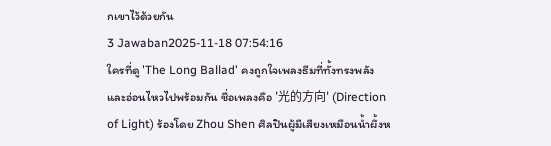กเขาไว้ด้วยกัน
3 Jawaban2025-11-18 07:54:16
ใครที่ดู 'The Long Ballad' คงถูกใจเพลงธีมที่ทั้งทรงพลังและอ่อนไหวไปพร้อมกัน ชื่อเพลงคือ '光的方向' (Direction of Light) ร้องโดย Zhou Shen ศิลปินผู้มีเสียงเหมือนน้ำผึ้งห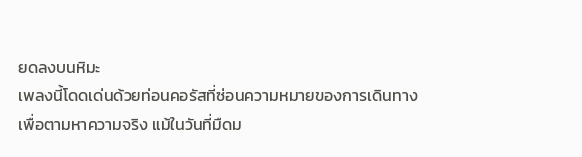ยดลงบนหิมะ
เพลงนี้โดดเด่นด้วยท่อนคอรัสที่ซ่อนความหมายของการเดินทางเพื่อตามหาความจริง แม้ในวันที่มืดม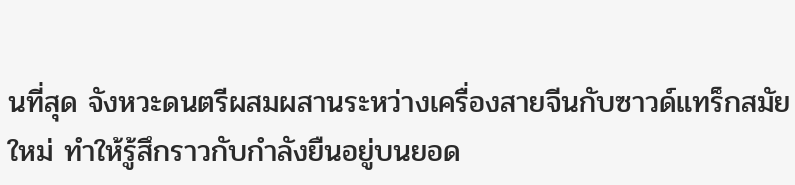นที่สุด จังหวะดนตรีผสมผสานระหว่างเครื่องสายจีนกับซาวด์แทร็กสมัยใหม่ ทำให้รู้สึกราวกับกำลังยืนอยู่บนยอด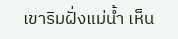เขาริมฝั่งแม่น้ำ เห็น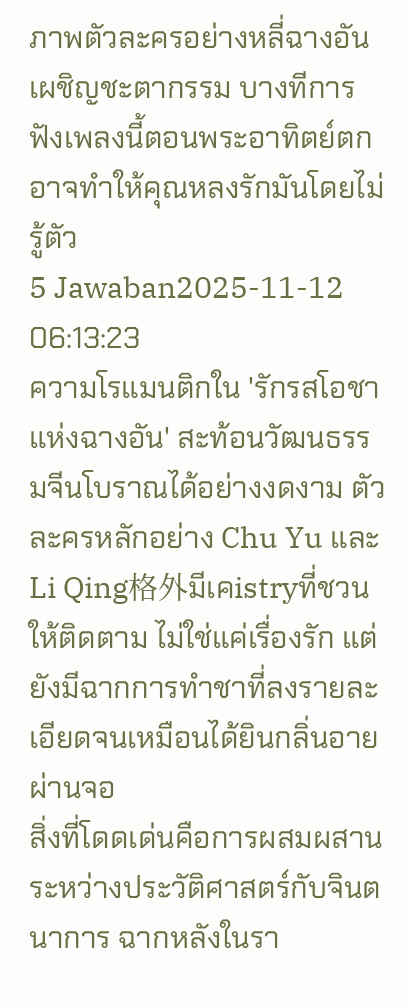ภาพตัวละครอย่างหลี่ฉางอันเผชิญชะตากรรม บางทีการฟังเพลงนี้ตอนพระอาทิตย์ตกอาจทำให้คุณหลงรักมันโดยไม่รู้ตัว
5 Jawaban2025-11-12 06:13:23
ความโรแมนติกใน 'รักรสโอชาแห่งฉางอัน' สะท้อนวัฒนธรรมจีนโบราณได้อย่างงดงาม ตัวละครหลักอย่าง Chu Yu และ Li Qing格外มีเคistryที่ชวนให้ติดตาม ไม่ใช่แค่เรื่องรัก แต่ยังมีฉากการทำชาที่ลงรายละเอียดจนเหมือนได้ยินกลิ่นอายผ่านจอ
สิ่งที่โดดเด่นคือการผสมผสานระหว่างประวัติศาสตร์กับจินตนาการ ฉากหลังในรา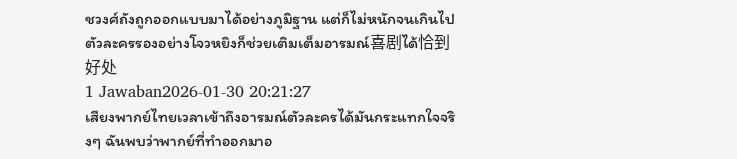ชวงศ์ถังถูกออกแบบมาได้อย่างภูมิฐาน แต่ก็ไม่หนักจนเกินไป ตัวละครรองอย่างโจวหยิงก็ช่วยเติมเต็มอารมณ์喜剧ได้恰到好处
1 Jawaban2026-01-30 20:21:27
เสียงพากย์ไทยเวลาเข้าถึงอารมณ์ตัวละครได้มันกระแทกใจจริงๆ ฉันพบว่าพากย์ที่ทำออกมาอ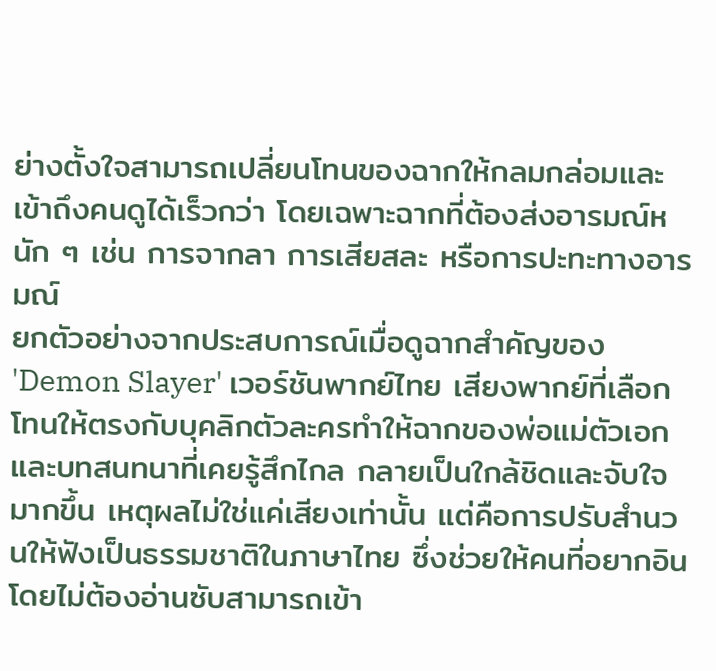ย่างตั้งใจสามารถเปลี่ยนโทนของฉากให้กลมกล่อมและเข้าถึงคนดูได้เร็วกว่า โดยเฉพาะฉากที่ต้องส่งอารมณ์หนัก ๆ เช่น การจากลา การเสียสละ หรือการปะทะทางอารมณ์
ยกตัวอย่างจากประสบการณ์เมื่อดูฉากสำคัญของ 'Demon Slayer' เวอร์ชันพากย์ไทย เสียงพากย์ที่เลือกโทนให้ตรงกับบุคลิกตัวละครทำให้ฉากของพ่อแม่ตัวเอกและบทสนทนาที่เคยรู้สึกไกล กลายเป็นใกล้ชิดและจับใจมากขึ้น เหตุผลไม่ใช่แค่เสียงเท่านั้น แต่คือการปรับสำนวนให้ฟังเป็นธรรมชาติในภาษาไทย ซึ่งช่วยให้คนที่อยากอินโดยไม่ต้องอ่านซับสามารถเข้า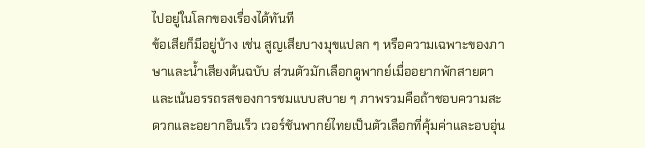ไปอยู่ในโลกของเรื่องได้ทันที
ข้อเสียก็มีอยู่บ้าง เช่น สูญเสียบางมุขแปลก ๆ หรือความเฉพาะของภาษาและน้ำเสียงต้นฉบับ ส่วนตัวมักเลือกดูพากย์เมื่ออยากพักสายตาและเน้นอรรถรสของการชมแบบสบาย ๆ ภาพรวมคือถ้าชอบความสะดวกและอยากอินเร็ว เวอร์ชันพากย์ไทยเป็นตัวเลือกที่คุ้มค่าและอบอุ่น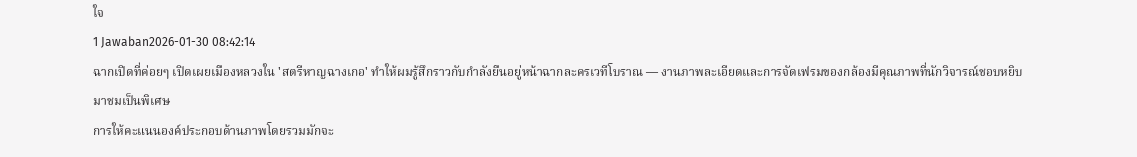ใจ
1 Jawaban2026-01-30 08:42:14
ฉากเปิดที่ค่อยๆ เปิดเผยเมืองหลวงใน 'สตรีหาญฉางเกอ' ทำให้ผมรู้สึกราวกับกำลังยืนอยู่หน้าฉากละครเวทีโบราณ — งานภาพละเอียดและการจัดเฟรมของกล้องมีคุณภาพที่นักวิจารณ์ชอบหยิบมาชมเป็นพิเศษ
การให้คะแนนองค์ประกอบด้านภาพโดยรวมมักจะ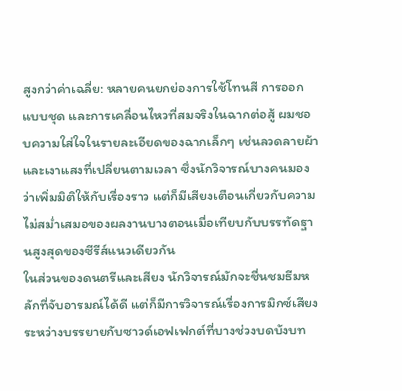สูงกว่าค่าเฉลี่ย: หลายคนยกย่องการใช้โทนสี การออกแบบชุด และการเคลื่อนไหวที่สมจริงในฉากต่อสู้ ผมชอบความใส่ใจในรายละเอียดของฉากเล็กๆ เช่นลวดลายผ้าและเงาแสงที่เปลี่ยนตามเวลา ซึ่งนักวิจารณ์บางคนมองว่าเพิ่มมิติให้กับเรื่องราว แต่ก็มีเสียงเตือนเกี่ยวกับความไม่สม่ำเสมอของผลงานบางตอนเมื่อเทียบกับบรรทัดฐานสูงสุดของซีรีส์แนวเดียวกัน
ในส่วนของดนตรีและเสียง นักวิจารณ์มักจะชื่นชมธีมหลักที่จับอารมณ์ได้ดี แต่ก็มีการวิจารณ์เรื่องการมิกซ์เสียงระหว่างบรรยายกับซาวด์เอฟเฟกต์ที่บางช่วงบดบังบท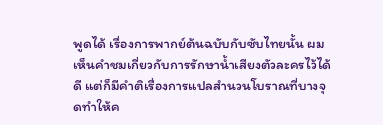พูดได้ เรื่องการพากย์ต้นฉบับกับซับไทยนั้น ผมเห็นคำชมเกี่ยวกับการรักษาน้ำเสียงตัวละครไว้ได้ดี แต่ก็มีคำติเรื่องการแปลสำนวนโบราณที่บางจุดทำให้ค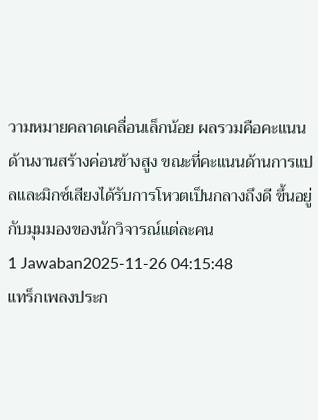วามหมายคลาดเคลื่อนเล็กน้อย ผลรวมคือคะแนนด้านงานสร้างค่อนข้างสูง ขณะที่คะแนนด้านการแปลและมิกซ์เสียงได้รับการโหวตเป็นกลางถึงดี ขึ้นอยู่กับมุมมองของนักวิจารณ์แต่ละคน
1 Jawaban2025-11-26 04:15:48
แทร็กเพลงประก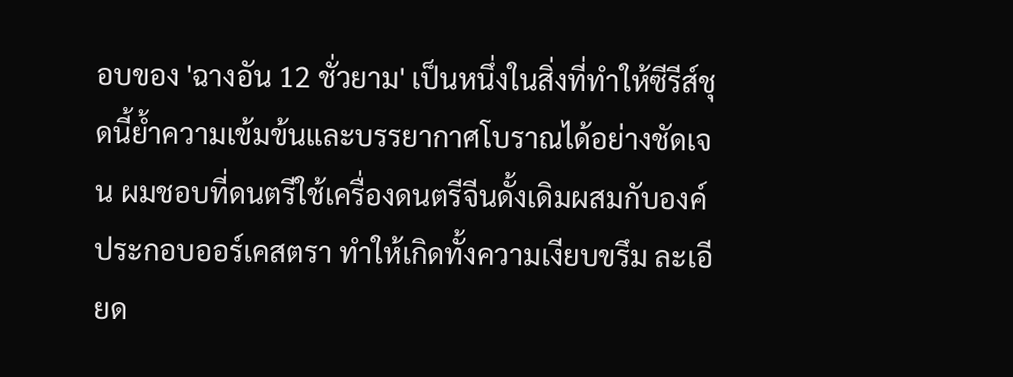อบของ 'ฉางอัน 12 ชั่วยาม' เป็นหนึ่งในสิ่งที่ทำให้ซีรีส์ชุดนี้ย้ำความเข้มข้นและบรรยากาศโบราณได้อย่างชัดเจน ผมชอบที่ดนตรีใช้เครื่องดนตรีจีนดั้งเดิมผสมกับองค์ประกอบออร์เคสตรา ทำให้เกิดทั้งความเงียบขรึม ละเอียด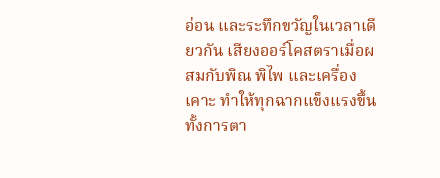อ่อน และระทึกขวัญในเวลาเดียวกัน เสียงออร์โคสตราเมื่อผสมกับพิณ พิไพ และเครื่องเคาะ ทำให้ทุกฉากแข็งแรงขึ้น ทั้งการตา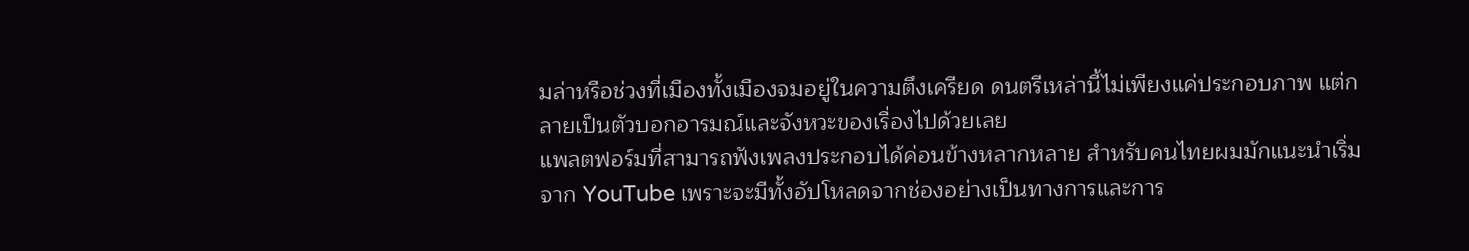มล่าหรือช่วงที่เมืองทั้งเมืองจมอยู่ในความตึงเครียด ดนตรีเหล่านี้ไม่เพียงแค่ประกอบภาพ แต่กลายเป็นตัวบอกอารมณ์และจังหวะของเรื่องไปด้วยเลย
แพลตฟอร์มที่สามารถฟังเพลงประกอบได้ค่อนข้างหลากหลาย สำหรับคนไทยผมมักแนะนำเริ่มจาก YouTube เพราะจะมีทั้งอัปโหลดจากช่องอย่างเป็นทางการและการ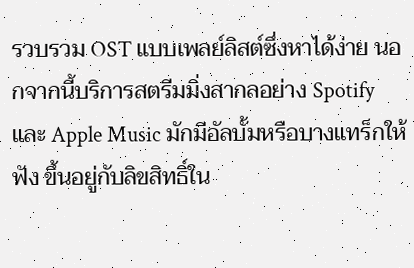รวบรวม OST แบบเพลย์ลิสต์ซึ่งหาได้ง่าย นอกจากนี้บริการสตรีมมิ่งสากลอย่าง Spotify และ Apple Music มักมีอัลบั้มหรือบางแทร็กให้ฟัง ขึ้นอยู่กับลิขสิทธิ์ใน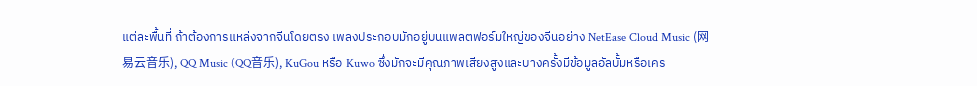แต่ละพื้นที่ ถ้าต้องการแหล่งจากจีนโดยตรง เพลงประกอบมักอยู่บนแพลตฟอร์มใหญ่ของจีนอย่าง NetEase Cloud Music (网易云音乐), QQ Music (QQ音乐), KuGou หรือ Kuwo ซึ่งมักจะมีคุณภาพเสียงสูงและบางครั้งมีข้อมูลอัลบั้มหรือเคร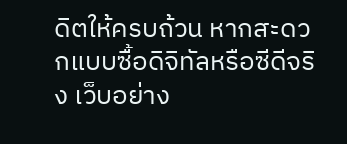ดิตให้ครบถ้วน หากสะดวกแบบซื้อดิจิทัลหรือซีดีจริง เว็บอย่าง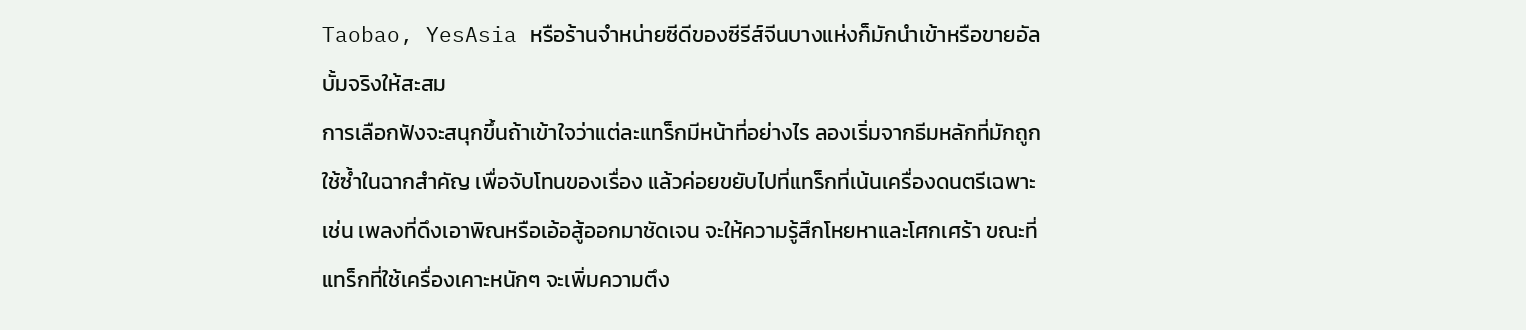Taobao, YesAsia หรือร้านจำหน่ายซีดีของซีรีส์จีนบางแห่งก็มักนำเข้าหรือขายอัลบั้มจริงให้สะสม
การเลือกฟังจะสนุกขึ้นถ้าเข้าใจว่าแต่ละแทร็กมีหน้าที่อย่างไร ลองเริ่มจากธีมหลักที่มักถูกใช้ซ้ำในฉากสำคัญ เพื่อจับโทนของเรื่อง แล้วค่อยขยับไปที่แทร็กที่เน้นเครื่องดนตรีเฉพาะ เช่น เพลงที่ดึงเอาพิณหรือเอ้อสู้ออกมาชัดเจน จะให้ความรู้สึกโหยหาและโศกเศร้า ขณะที่แทร็กที่ใช้เครื่องเคาะหนักๆ จะเพิ่มความตึง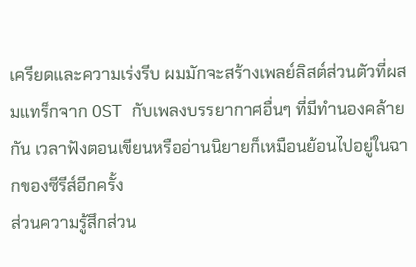เครียดและความเร่งรีบ ผมมักจะสร้างเพลย์ลิสต์ส่วนตัวที่ผสมแทร็กจาก OST กับเพลงบรรยากาศอื่นๆ ที่มีทำนองคล้ายกัน เวลาฟังตอนเขียนหรืออ่านนิยายก็เหมือนย้อนไปอยู่ในฉากของซีรีส์อีกครั้ง
ส่วนความรู้สึกส่วน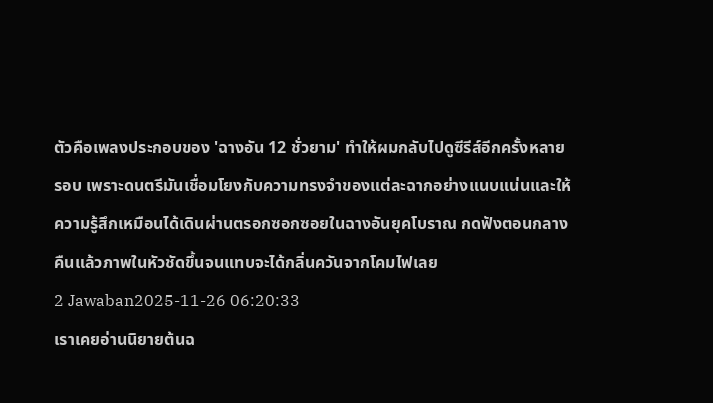ตัวคือเพลงประกอบของ 'ฉางอัน 12 ชั่วยาม' ทำให้ผมกลับไปดูซีรีส์อีกครั้งหลายรอบ เพราะดนตรีมันเชื่อมโยงกับความทรงจำของแต่ละฉากอย่างแนบแน่นและให้ความรู้สึกเหมือนได้เดินผ่านตรอกซอกซอยในฉางอันยุคโบราณ กดฟังตอนกลางคืนแล้วภาพในหัวชัดขึ้นจนแทบจะได้กลิ่นควันจากโคมไฟเลย
2 Jawaban2025-11-26 06:20:33
เราเคยอ่านนิยายต้นฉ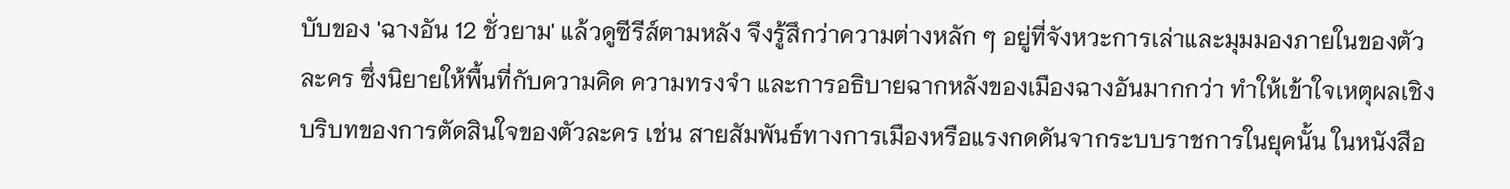บับของ 'ฉางอัน 12 ชั่วยาม' แล้วดูซีรีส์ตามหลัง จึงรู้สึกว่าความต่างหลัก ๆ อยู่ที่จังหวะการเล่าและมุมมองภายในของตัวละคร ซึ่งนิยายให้พื้นที่กับความคิด ความทรงจำ และการอธิบายฉากหลังของเมืองฉางอันมากกว่า ทำให้เข้าใจเหตุผลเชิงบริบทของการตัดสินใจของตัวละคร เช่น สายสัมพันธ์ทางการเมืองหรือแรงกดดันจากระบบราชการในยุคนั้น ในหนังสือ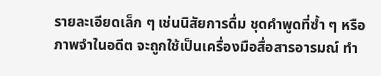รายละเอียดเล็ก ๆ เช่นนิสัยการดื่ม ชุดคำพูดที่ซ้ำ ๆ หรือภาพจำในอดีต จะถูกใช้เป็นเครื่องมือสื่อสารอารมณ์ ทำ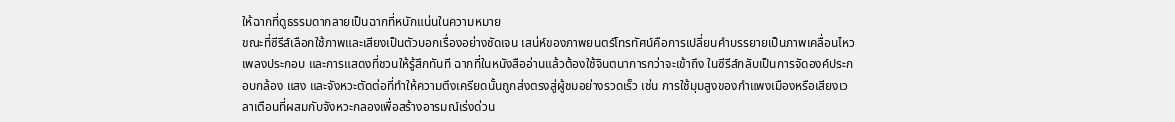ให้ฉากที่ดูธรรมดากลายเป็นฉากที่หนักแน่นในความหมาย
ขณะที่ซีรีส์เลือกใช้ภาพและเสียงเป็นตัวบอกเรื่องอย่างชัดเจน เสน่ห์ของภาพยนตร์โทรทัศน์คือการเปลี่ยนคำบรรยายเป็นภาพเคลื่อนไหว เพลงประกอบ และการแสดงที่ชวนให้รู้สึกทันที ฉากที่ในหนังสืออ่านแล้วต้องใช้จินตนาการกว่าจะเข้าถึง ในซีรีส์กลับเป็นการจัดองค์ประกอบกล้อง แสง และจังหวะตัดต่อที่ทำให้ความตึงเครียดนั้นถูกส่งตรงสู่ผู้ชมอย่างรวดเร็ว เช่น การใช้มุมสูงของกำแพงเมืองหรือเสียงเวลาเตือนที่ผสมกับจังหวะกลองเพื่อสร้างอารมณ์เร่งด่วน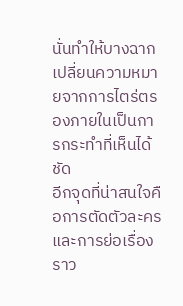นั่นทำให้บางฉากเปลี่ยนความหมายจากการไตร่ตรองภายในเป็นการกระทำที่เห็นได้ชัด
อีกจุดที่น่าสนใจคือการตัดตัวละครและการย่อเรื่องราว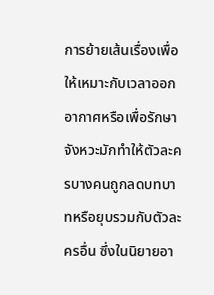การย้ายเส้นเรื่องเพื่อให้เหมาะกับเวลาออกอากาศหรือเพื่อรักษาจังหวะมักทำให้ตัวละครบางคนถูกลดบทบาทหรือยุบรวมกับตัวละครอื่น ซึ่งในนิยายอา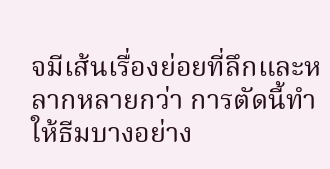จมีเส้นเรื่องย่อยที่ลึกและหลากหลายกว่า การตัดนี้ทำให้ธีมบางอย่าง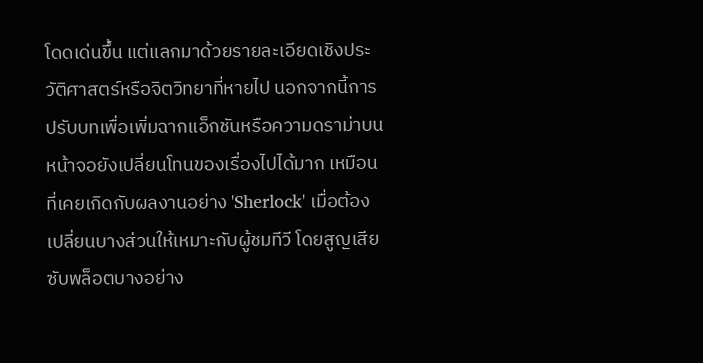โดดเด่นขึ้น แต่แลกมาด้วยรายละเอียดเชิงประวัติศาสตร์หรือจิตวิทยาที่หายไป นอกจากนี้การปรับบทเพื่อเพิ่มฉากแอ็กชันหรือความดราม่าบนหน้าจอยังเปลี่ยนโทนของเรื่องไปได้มาก เหมือนที่เคยเกิดกับผลงานอย่าง 'Sherlock' เมื่อต้องเปลี่ยนบางส่วนให้เหมาะกับผู้ชมทีวี โดยสูญเสียซับพล็อตบางอย่าง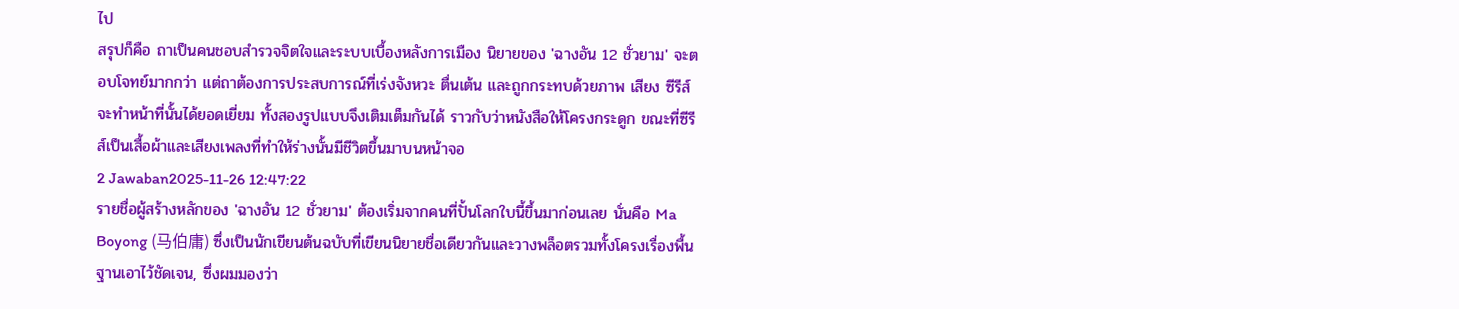ไป
สรุปก็คือ ถาเป็นคนชอบสำรวจจิตใจและระบบเบื้องหลังการเมือง นิยายของ 'ฉางอัน 12 ชั่วยาม' จะตอบโจทย์มากกว่า แต่ถาต้องการประสบการณ์ที่เร่งจังหวะ ตื่นเต้น และถูกกระทบด้วยภาพ เสียง ซีรีส์จะทำหน้าที่นั้นได้ยอดเยี่ยม ทั้งสองรูปแบบจึงเติมเต็มกันได้ ราวกับว่าหนังสือให้โครงกระดูก ขณะที่ซีรีส์เป็นเสื้อผ้าและเสียงเพลงที่ทำให้ร่างนั้นมีชีวิตขึ้นมาบนหน้าจอ
2 Jawaban2025-11-26 12:47:22
รายชื่อผู้สร้างหลักของ 'ฉางอัน 12 ชั่วยาม' ต้องเริ่มจากคนที่ปั้นโลกใบนี้ขึ้นมาก่อนเลย นั่นคือ Ma Boyong (马伯庸) ซึ่งเป็นนักเขียนต้นฉบับที่เขียนนิยายชื่อเดียวกันและวางพล็อตรวมทั้งโครงเรื่องพื้นฐานเอาไว้ชัดเจน, ซึ่งผมมองว่า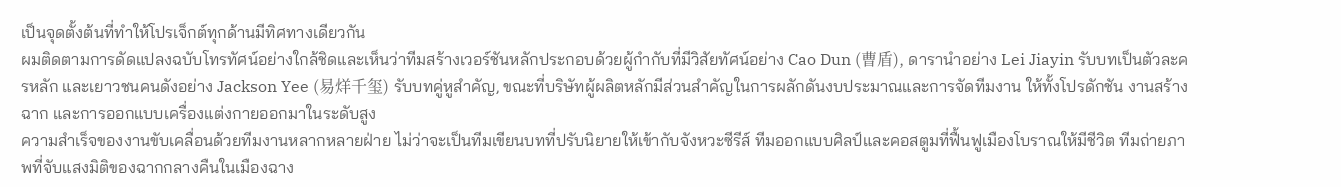เป็นจุดตั้งต้นที่ทำให้โปรเจ็กต์ทุกด้านมีทิศทางเดียวกัน
ผมติดตามการดัดแปลงฉบับโทรทัศน์อย่างใกล้ชิดและเห็นว่าทีมสร้างเวอร์ชันหลักประกอบด้วยผู้กำกับที่มีวิสัยทัศน์อย่าง Cao Dun (曹盾), ดารานำอย่าง Lei Jiayin รับบทเป็นตัวละครหลัก และเยาวชนคนดังอย่าง Jackson Yee (易烊千玺) รับบทคู่หูสำคัญ, ขณะที่บริษัทผู้ผลิตหลักมีส่วนสำคัญในการผลักดันงบประมาณและการจัดทีมงาน ให้ทั้งโปรดักชัน งานสร้างฉาก และการออกแบบเครื่องแต่งกายออกมาในระดับสูง
ความสำเร็จของงานขับเคลื่อนด้วยทีมงานหลากหลายฝ่าย ไม่ว่าจะเป็นทีมเขียนบทที่ปรับนิยายให้เข้ากับจังหวะซีรีส์ ทีมออกแบบศิลป์และคอสตูมที่ฟื้นฟูเมืองโบราณให้มีชีวิต ทีมถ่ายภาพที่จับแสงมิติของฉากกลางคืนในเมืองฉาง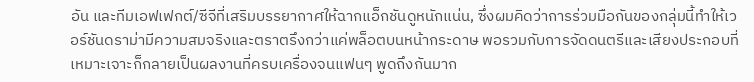อัน และทีมเอฟเฟกต์/ซีจีที่เสริมบรรยากาศให้ฉากแอ็กชันดูหนักแน่น, ซึ่งผมคิดว่าการร่วมมือกันของกลุ่มนี้ทำให้เวอร์ชันดราม่ามีความสมจริงและตราตรึงกว่าแค่พล็อตบนหน้ากระดาษ พอรวมกับการจัดดนตรีและเสียงประกอบที่เหมาะเจาะก็กลายเป็นผลงานที่ครบเครื่องจนแฟนๆ พูดถึงกันมาก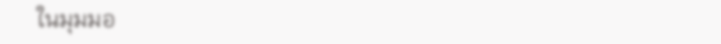ในมุมมอ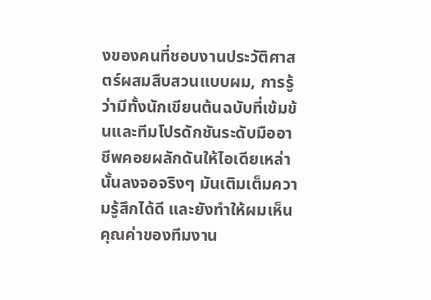งของคนที่ชอบงานประวัติศาสตร์ผสมสืบสวนแบบผม, การรู้ว่ามีทั้งนักเขียนต้นฉบับที่เข้มข้นและทีมโปรดักชันระดับมืออาชีพคอยผลักดันให้ไอเดียเหล่านั้นลงจอจริงๆ มันเติมเต็มความรู้สึกได้ดี และยังทำให้ผมเห็นคุณค่าของทีมงาน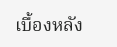เบื้องหลัง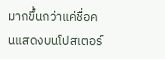มากขึ้นกว่าแค่ชื่อคนแสดงบนโปสเตอร์